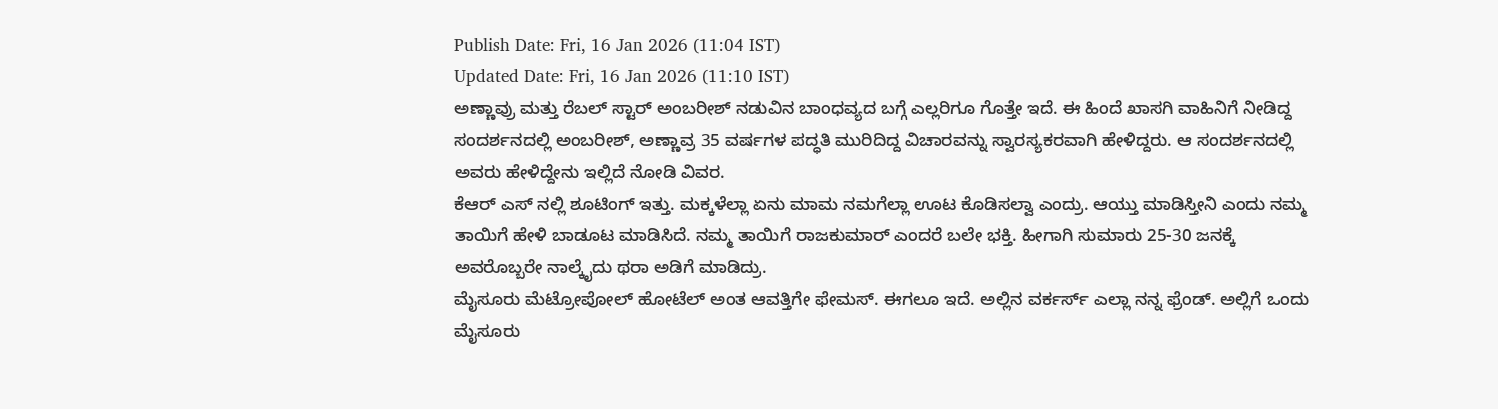Publish Date: Fri, 16 Jan 2026 (11:04 IST)
Updated Date: Fri, 16 Jan 2026 (11:10 IST)
ಅಣ್ಣಾವ್ರು ಮತ್ತು ರೆಬಲ್ ಸ್ಟಾರ್ ಅಂಬರೀಶ್ ನಡುವಿನ ಬಾಂಧವ್ಯದ ಬಗ್ಗೆ ಎಲ್ಲರಿಗೂ ಗೊತ್ತೇ ಇದೆ. ಈ ಹಿಂದೆ ಖಾಸಗಿ ವಾಹಿನಿಗೆ ನೀಡಿದ್ದ ಸಂದರ್ಶನದಲ್ಲಿ ಅಂಬರೀಶ್, ಅಣ್ಣಾವ್ರ 35 ವರ್ಷಗಳ ಪದ್ಧತಿ ಮುರಿದಿದ್ದ ವಿಚಾರವನ್ನು ಸ್ವಾರಸ್ಯಕರವಾಗಿ ಹೇಳಿದ್ದರು. ಆ ಸಂದರ್ಶನದಲ್ಲಿ ಅವರು ಹೇಳಿದ್ದೇನು ಇಲ್ಲಿದೆ ನೋಡಿ ವಿವರ.
ಕೆಆರ್ ಎಸ್ ನಲ್ಲಿ ಶೂಟಿಂಗ್ ಇತ್ತು. ಮಕ್ಕಳೆಲ್ಲಾ ಏನು ಮಾಮ ನಮಗೆಲ್ಲಾ ಊಟ ಕೊಡಿಸಲ್ವಾ ಎಂದ್ರು. ಆಯ್ತು ಮಾಡಿಸ್ತೀನಿ ಎಂದು ನಮ್ಮ ತಾಯಿಗೆ ಹೇಳಿ ಬಾಡೂಟ ಮಾಡಿಸಿದೆ. ನಮ್ಮ ತಾಯಿಗೆ ರಾಜಕುಮಾರ್ ಎಂದರೆ ಬಲೇ ಭಕ್ತಿ. ಹೀಗಾಗಿ ಸುಮಾರು 25-30 ಜನಕ್ಕೆ ಅವರೊಬ್ಬರೇ ನಾಲ್ಕೈದು ಥರಾ ಅಡಿಗೆ ಮಾಡಿದ್ರು.
ಮೈಸೂರು ಮೆಟ್ರೋಪೋಲ್ ಹೋಟೆಲ್ ಅಂತ ಆವತ್ತಿಗೇ ಫೇಮಸ್. ಈಗಲೂ ಇದೆ. ಅಲ್ಲಿನ ವರ್ಕರ್ಸ್ ಎಲ್ಲಾ ನನ್ನ ಫ್ರೆಂಡ್. ಅಲ್ಲಿಗೆ ಒಂದು ಮೈಸೂರು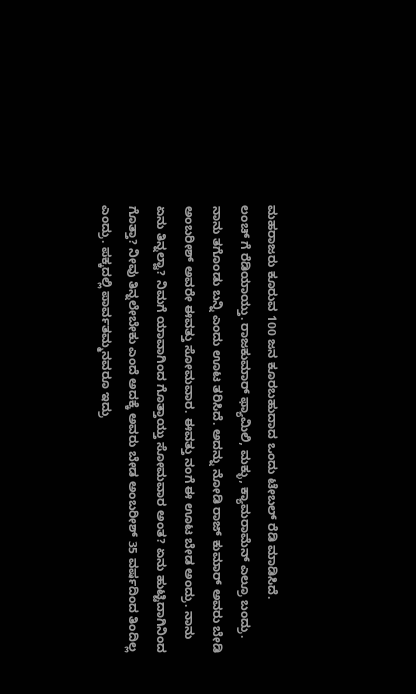ಮಹರಾಜರು ಕೂರುವ 100 ಜನ ಕೂರಬಹುದಾದ ಒಂದು ಟೇಬಲ್ ರೆಡಿ ಮಾಡಿಸಿದೆ.
ಲಂಚ್ ಗೆ ರೆಡಿಯಾಯ್ತು. ರಾಜಕುಮಾರ್ ಫ್ಯಾಮಿಲಿ, ಮಕ್ಳು, ಕ್ಯಾಮರಾಮೆನ್ ಎಲ್ರೂ ಬಂದ್ರು. ನಾನು ತಗೊಂಡು ಬನ್ನಿ ಎಂದು ಊಟ ತರಿಸಿದೆ. ಅದನ್ನು ನೋಡಿ ರಾಜ್ ಕುಮಾರ್ ಅವರು ಬೇಡಿ ಅಂಬರೀಶ್ ಅವರೇ ಈವತ್ತು ಸೋಮವಾರ. ಈವತ್ತು ನಂಗೆ ಈ ಊಟ ಬೇಡ ಅಂದ್ರು. ನಾನು ಏನು ತಿನ್ನಲ್ವಾ? ನಿಮಗೆ ಯಾವಾಗಿಂದ ಗೊತ್ತಾಯ್ತು ಸೋಮವಾರ ಅಂತ? ಏನು ಹುಟ್ಟಿದಾಗಿನಿಂದ ಗೊತ್ತಾ? ನೀವು ತಿನ್ನಲೇಬೇಕು ಎಂದೆ ಅದಕ್ಕೆ ಅವರು ಬೇಡ ಅಂಬರೀಶ್ 35 ವರ್ಷದಿಂದ ತಿಂದಿಲ್ಲ ಎಂದ್ರು. ಪಕ್ಕದಲ್ಲಿ ಪಾರ್ವತಮ್ಮನವರೂ ಇದ್ರು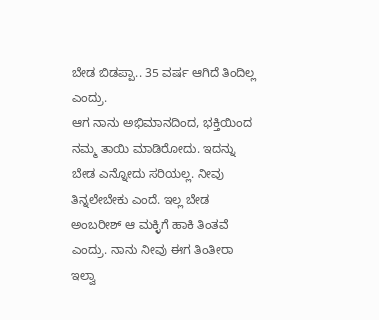ಬೇಡ ಬಿಡಪ್ಪಾ.. 35 ವರ್ಷ ಆಗಿದೆ ತಿಂದಿಲ್ಲ ಎಂದ್ರು.
ಆಗ ನಾನು ಅಭಿಮಾನದಿಂದ, ಭಕ್ತಿಯಿಂದ ನಮ್ಮ ತಾಯಿ ಮಾಡಿರೋದು. ಇದನ್ನು ಬೇಡ ಎನ್ನೋದು ಸರಿಯಲ್ಲ. ನೀವು ತಿನ್ನಲೇಬೇಕು ಎಂದೆ. ಇಲ್ಲ ಬೇಡ ಅಂಬರೀಶ್ ಆ ಮಕ್ಳಿಗೆ ಹಾಕಿ ತಿಂತವೆ ಎಂದ್ರು. ನಾನು ನೀವು ಈಗ ತಿಂತೀರಾ ಇಲ್ವಾ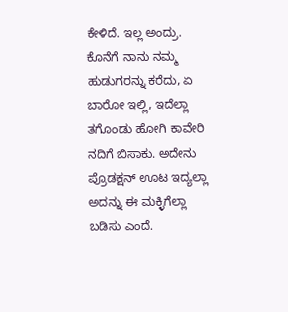ಕೇಳಿದೆ. ಇಲ್ಲ ಅಂದ್ರು. ಕೊನೆಗೆ ನಾನು ನಮ್ಮ ಹುಡುಗರನ್ನು ಕರೆದು, ಏ ಬಾರೋ ಇಲ್ಲಿ, ಇದೆಲ್ಲಾ ತಗೊಂಡು ಹೋಗಿ ಕಾವೇರಿ ನದಿಗೆ ಬಿಸಾಕು. ಅದೇನು ಪ್ರೊಡಕ್ಷನ್ ಊಟ ಇದ್ಯಲ್ಲಾ ಅದನ್ನು ಈ ಮಕ್ಳಿಗೆಲ್ಲಾ ಬಡಿಸು ಎಂದೆ.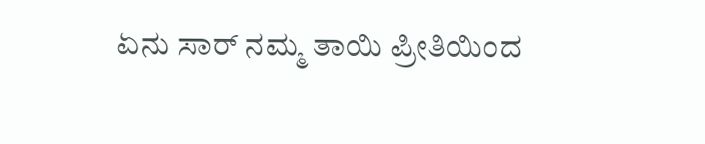ಏನು ಸಾರ್ ನಮ್ಮ ತಾಯಿ ಪ್ರೀತಿಯಿಂದ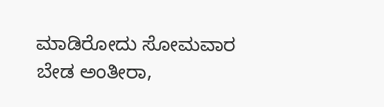ಮಾಡಿರೋದು ಸೋಮವಾರ ಬೇಡ ಅಂತೀರಾ,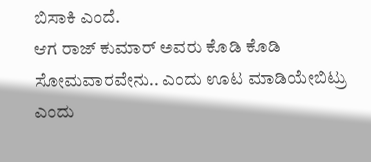ಬಿಸಾಕಿ ಎಂದೆ.
ಆಗ ರಾಜ್ ಕುಮಾರ್ ಅವರು ಕೊಡಿ ಕೊಡಿ ಸೋಮವಾರವೇನು.. ಎಂದು ಊಟ ಮಾಡಿಯೇಬಿಟ್ರು ಎಂದು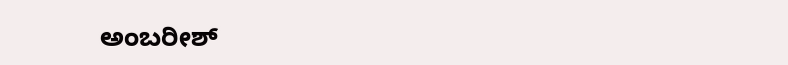ಅಂಬರೀಶ್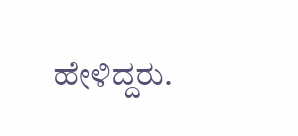ಹೇಳಿದ್ದರು.